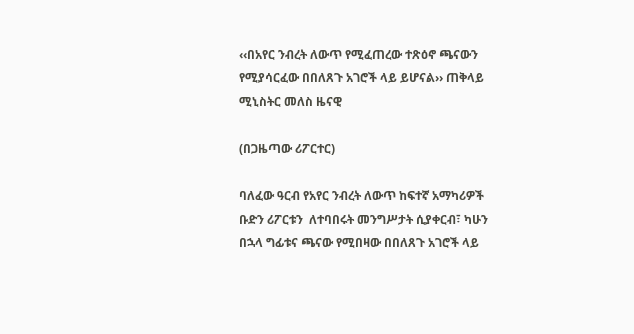‹‹በአየር ንብረት ለውጥ የሚፈጠረው ተጽዕኖ ጫናውን የሚያሳርፈው በበለጸጉ አገሮች ላይ ይሆናል›› ጠቅላይ ሚኒስትር መለስ ዜናዊ

(በጋዜጣው ሪፖርተር)

ባለፈው ዓርብ የአየር ንብረት ለውጥ ከፍተኛ አማካሪዎች ቡድን ሪፖርቱን  ለተባበሩት መንግሥታት ሲያቀርብ፣ ካሁን በኋላ ግፊቱና ጫናው የሚበዛው በበለጸጉ አገሮች ላይ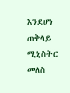እንደሆነ ጠቅላይ ሚኒስትር መለስ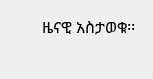ዜናዊ አስታወቁ፡፡